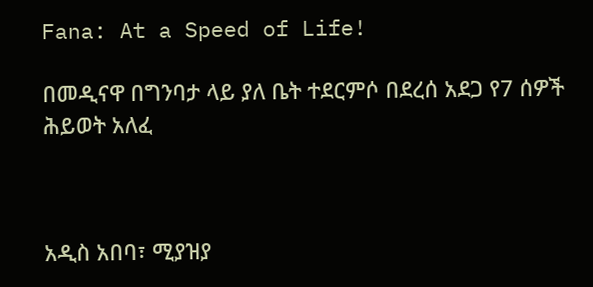Fana: At a Speed of Life!

በመዲናዋ በግንባታ ላይ ያለ ቤት ተደርምሶ በደረሰ አደጋ የ7 ሰዎች ሕይወት አለፈ



አዲስ አበባ፣ ሚያዝያ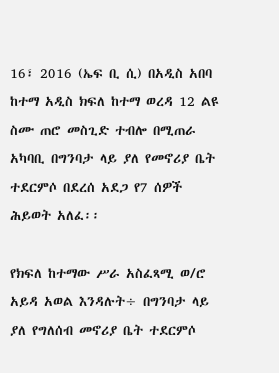16፣ 2016 (ኤፍ ቢ ሲ) በአዲስ አበባ ከተማ አዲስ ክፍለ ከተማ ወረዳ 12 ልዩ ስሙ ጠሮ መስጊድ ተብሎ በሚጠራ አካባቢ በግንባታ ላይ ያለ የመኖሪያ ቤት ተደርምሶ በደረሰ አደጋ የ7 ሰዎች ሕይወት አለፈ፡፡

የክፍለ ከተማው ሥራ አስፈጻሚ ወ/ሮ አይዳ አወል እንዳሉት÷ በግንባታ ላይ ያለ የግለሰብ መኖሪያ ቤት ተደርምሶ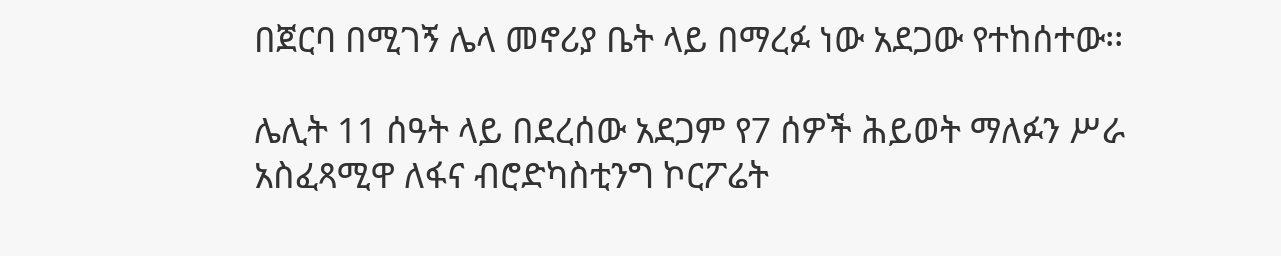በጀርባ በሚገኝ ሌላ መኖሪያ ቤት ላይ በማረፉ ነው አደጋው የተከሰተው፡፡

ሌሊት 11 ሰዓት ላይ በደረሰው አደጋም የ7 ሰዎች ሕይወት ማለፉን ሥራ አስፈጻሚዋ ለፋና ብሮድካስቲንግ ኮርፖሬት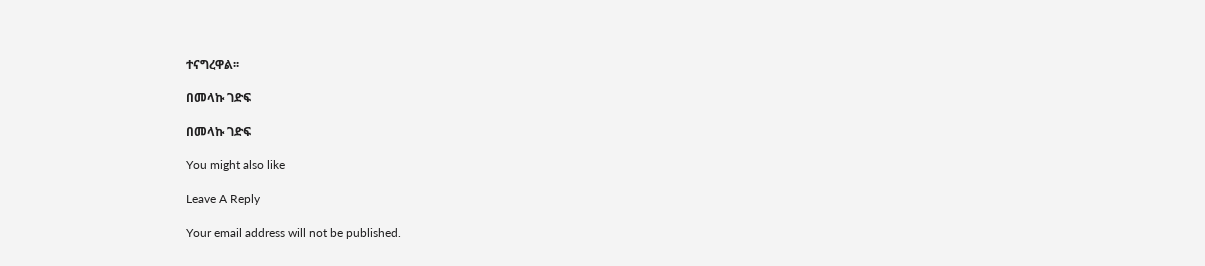ተናግረዋል፡፡

በመላኩ ገድፍ

በመላኩ ገድፍ

You might also like

Leave A Reply

Your email address will not be published.